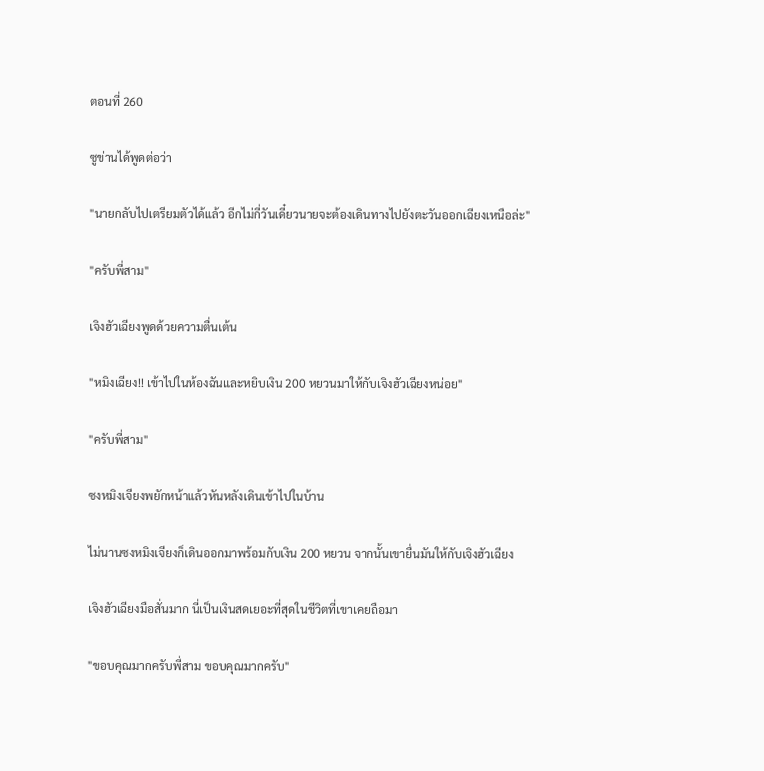ตอนที่ 260

ซูข่านได้พูดต่อว่า

"นายกลับไปเตรียมตัวได้แล้ว อีกไม่กี่วันเดี๋ยวนายจะต้องเดินทางไปยังตะวันออกเฉียงเหนือล่ะ"

"ครับพี่สาม"

เจิงฮัวเฉียงพูดด้วยความตื่นเต้น

"หมิงเฉียง!! เข้าไปในห้องฉันและหยิบเงิน 200 หยวนมาให้กับเจิงฮัวเฉียงหน่อย"

"ครับพี่สาม"

ซงหมิงเจียงพยักหน้าแล้วหันหลังเดินเข้าไปในบ้าน

ไม่นานซงหมิงเจียงก็เดินออกมาพร้อมกับเงิน 200 หยวน จากนั้นเขายื่นมันให้กับเจิงฮัวเฉียง

เจิงฮัวเฉียงมือสั่นมาก นี่เป็นเงินสดเยอะที่สุดในชีวิตที่เขาเคยถือมา

"ขอบคุณมากครับพี่สาม ขอบคุณมากครับ"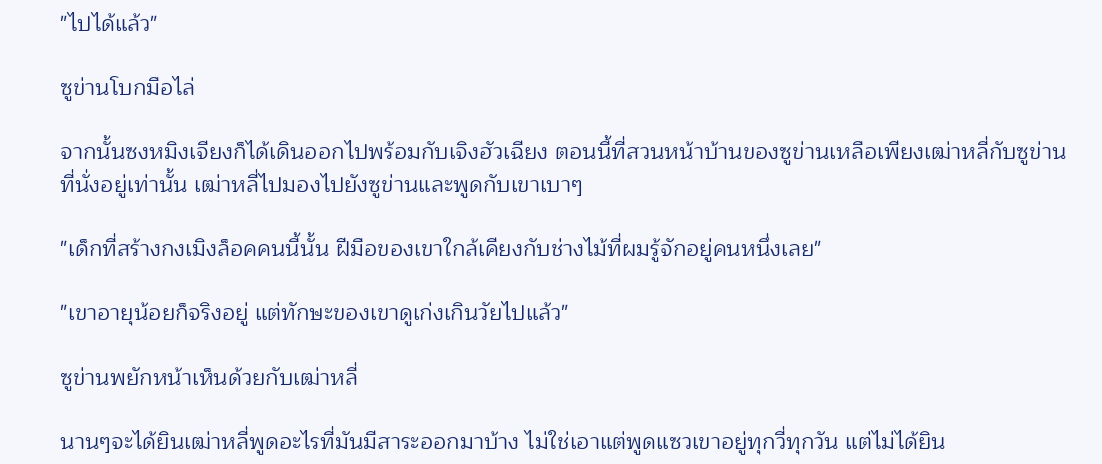"ไปได้แล้ว"

ซูข่านโบกมือไล่

จากนั้นซงหมิงเจียงก็ได้เดินออกไปพร้อมกับเจิงฮัวเฉียง ตอนนี้ที่สวนหน้าบ้านของซูข่านเหลือเพียงเฒ่าหลี่กับซูข่านที่นั่งอยู่เท่านั้น เฒ่าหลี่ไปมองไปยังซูข่านและพูดกับเขาเบาๆ

"เด็กที่สร้างกงเมิงล็อคคนนี้นั้น ฝีมือของเขาใกล้เคียงกับช่างไม้ที่ผมรู้จักอยู่คนหนึ่งเลย"

"เขาอายุน้อยก็จริงอยู่ แต่ทักษะของเขาดูเก่งเกินวัยไปแล้ว"

ซูข่านพยักหน้าเห็นด้วยกับเฒ่าหลี่

นานๆจะได้ยินเฒ่าหลี่พูดอะไรที่มันมีสาระออกมาบ้าง ไม่ใช่เอาแต่พูดแซวเขาอยู่ทุกวี่ทุกวัน แต่ไม่ได้ยิน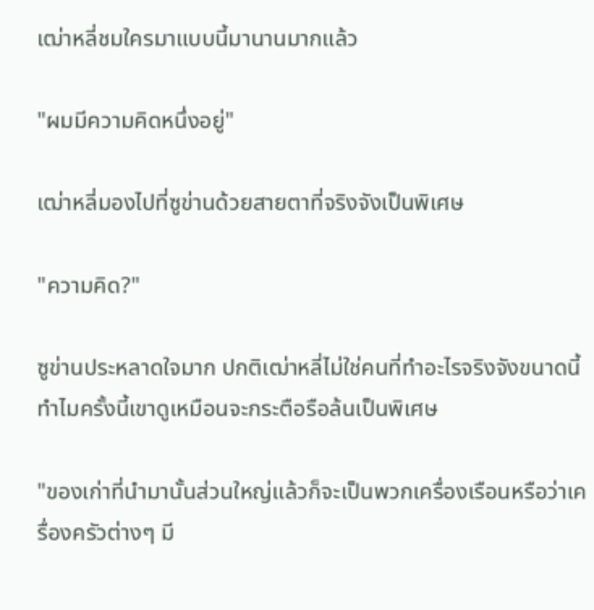เฒ่าหลี่ชมใครมาแบบนี้มานานมากแล้ว

"ผมมีความคิดหนึ่งอยู่"

เฒ่าหลี่มองไปที่ซูข่านด้วยสายตาที่จริงจังเป็นพิเศษ

"ความคิด?"

ซูข่านประหลาดใจมาก ปกติเฒ่าหลี่ไม่ใช่คนที่ทำอะไรจริงจังขนาดนี้ ทำไมครั้งนี้เขาดูเหมือนจะกระตือรือล้นเป็นพิเศษ

"ของเก่าที่นำมานั้นส่วนใหญ่แล้วก็จะเป็นพวกเครื่องเรือนหรือว่าเครื่องครัวต่างๆ มี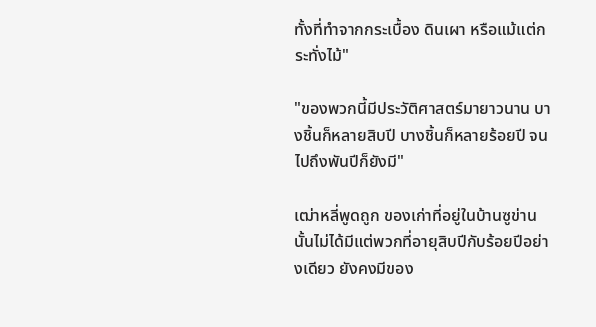ทั้งที่ทำจากกระเบื้อง ดินเผา หรือแม้แต่กระทั่งไม้"

"ของพวกนี้มีประวัติศาสตร์มายาวนาน บางชิ้นก็หลายสิบปี บางชิ้นก็หลายร้อยปี จนไปถึงพันปีก็ยังมี"

เฒ่าหลี่พูดถูก ของเก่าที่อยู่ในบ้านซูข่านนั้นไม่ได้มีแต่พวกที่อายุสิบปีกับร้อยปีอย่างเดียว ยังคงมีของ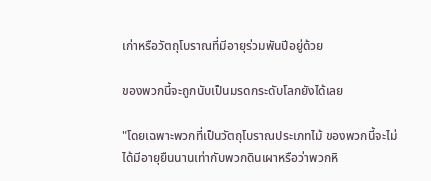เก่าหรือวัตถุโบราณที่มีอายุร่วมพันปีอยู่ด้วย

ของพวกนี้จะถูกนับเป็นมรดกระดับโลกยังได้เลย

"โดยเฉพาะพวกที่เป็นวัตถุโบราณประเภทไม้ ของพวกนี้จะไม่ได้มีอายุยืนนานเท่ากับพวกดินเผาหรือว่าพวกหิ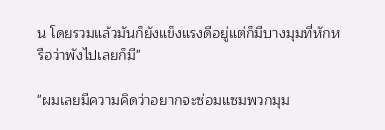น โดยรวมแล้วมันก็ยังแข็งแรงดีอยู่แต่ก็มีบางมุมที่หักหรือว่าพังไปเลยก็มี"

"ผมเลยมีความคิดว่าอยากจะซ่อมแซมพวกมุม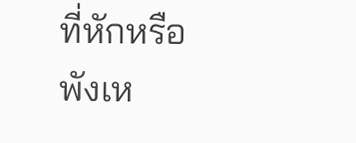ที่หักหรือพังเห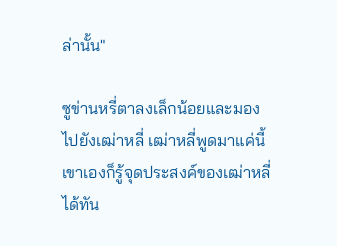ล่านั้น"

ซูข่านหรี่ตาลงเล็กน้อยและมองไปยังเฒ่าหลี่ เฒ่าหลี่พูดมาแค่นี้เขาเองก็รู้จุดประสงค์ของเฒ่าหลี่ได้ทัน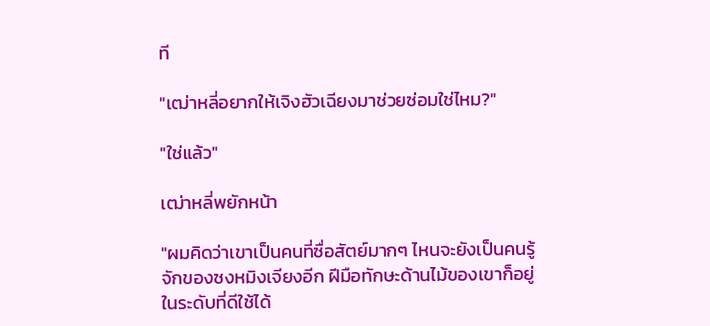ที

"เฒ่าหลี่อยากให้เจิงฮัวเฉียงมาช่วยซ่อมใช่ไหม?"

"ใช่แล้ว"

เฒ่าหลี่พยักหน้า

"ผมคิดว่าเขาเป็นคนที่ซื่อสัตย์มากๆ ไหนจะยังเป็นคนรู้จักของซงหมิงเจียงอีก ฝีมือทักษะด้านไม้ของเขาก็อยู่ในระดับที่ดีใช้ได้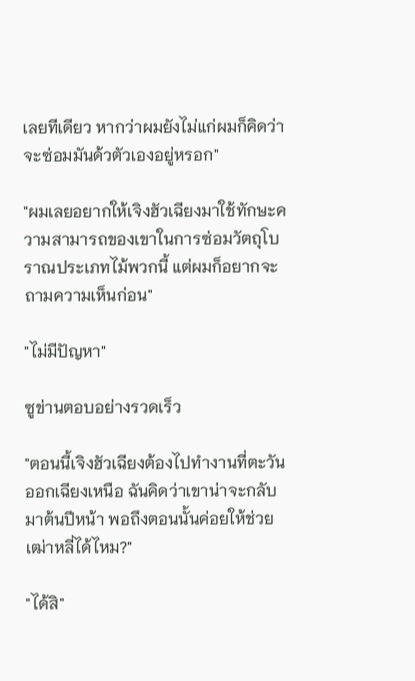เลยทีเดียว หากว่าผมยังไม่แก่ผมก็คิดว่าจะซ่อมมันด้วตัวเองอยู่หรอก"

"ผมเลยอยากให้เจิงฮัวเฉียงมาใช้ทักษะความสามารถของเขาในการซ่อมวัตถุโบราณประเภทไม้พวกนี้ แต่ผมก็อยากจะถามความเห็นก่อน"

"ไม่มีปัญหา"

ซูข่านตอบอย่างรวดเร็ว

"ตอนนี้เจิงฮัวเฉียงต้องไปทำงานที่ตะวันออกเฉียงเหนือ ฉันคิดว่าเขาน่าจะกลับมาต้นปีหน้า พอถึงตอนนั้นค่อยให้ช่วยเฒ่าหลี่ได้ไหม?"

"ได้สิ"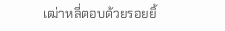เฒ่าหลี่ตอบด้วยรอยยิ้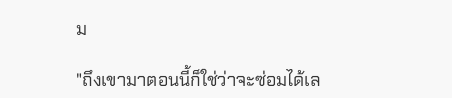ม

"ถึงเขามาตอนนี้ก็ใช่ว่าจะซ่อมได้เล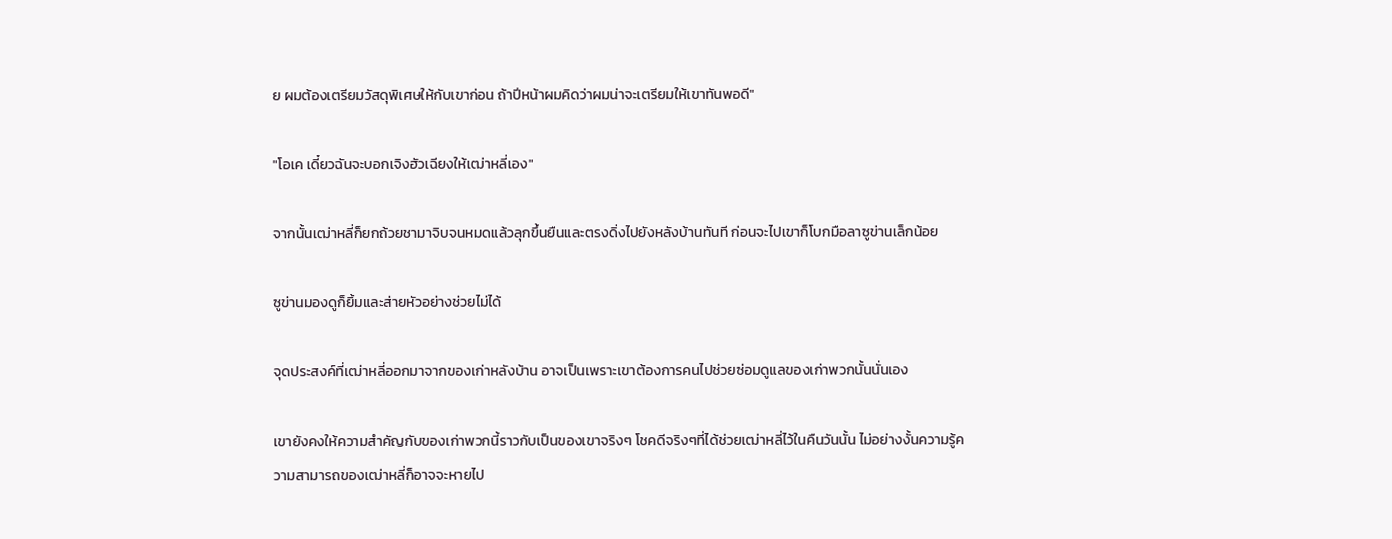ย ผมต้องเตรียมวัสดุพิเศษให้กับเขาก่อน ถ้าปีหน้าผมคิดว่าผมน่าจะเตรียมให้เขาทันพอดี"

"โอเค เดี๋ยวฉันจะบอกเจิงฮัวเฉียงให้เฒ่าหลี่เอง"

จากนั้นเฒ่าหลี่ก็ยกถ้วยชามาจิบจนหมดแล้วลุกขึ้นยืนและตรงดิ่งไปยังหลังบ้านทันที ก่อนจะไปเขาก็โบกมือลาซูข่านเล็กน้อย

ซูข่านมองดูก็ยิ้มและส่ายหัวอย่างช่วยไม่ได้

จุดประสงค์ที่เฒ่าหลี่ออกมาจากของเก่าหลังบ้าน อาจเป็นเพราะเขาต้องการคนไปช่วยซ่อมดูแลของเก่าพวกนั้นนั่นเอง

เขายังคงให้ความสำคัญกับของเก่าพวกนี้ราวกับเป็นของเขาจริงๆ โชคดีจริงๆที่ได้ช่วยเฒ่าหลี่ไว้ในคืนวันนั้น ไม่อย่างงั้นความรู้ความสามารถของเฒ่าหลี่ก็อาจจะหายไป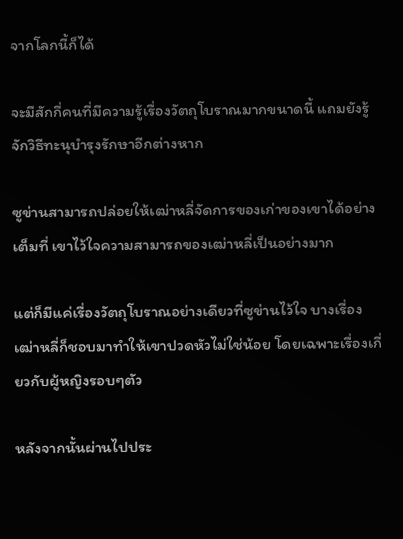จากโลกนี้ก็ได้

จะมีสักกี่คนที่มีความรู้เรื่องวัตถุโบราณมากขนาดนี้ แถมยังรู้จักวิธีทะนุบำรุงรักษาอีกต่างหาก

ซูข่านสามารถปล่อยให้เฒ่าหลี่จัดการของเก่าของเขาได้อย่างเต็มที่ เขาไว้ใจความสามารถของเฒ่าหลี่เป็นอย่างมาก

แต่ก็มีแค่เรื่องวัตถุโบราณอย่างเดียวที่ซูข่านไว้ใจ บางเรื่องเฒ่าหลี่ก็ชอบมาทำให้เขาปวดหัวไม่ใช่น้อย โดยเฉพาะเรื่องเกี่ยวกับผู้หญิงรอบๆตัว

หลังจากนั้นผ่านไปประ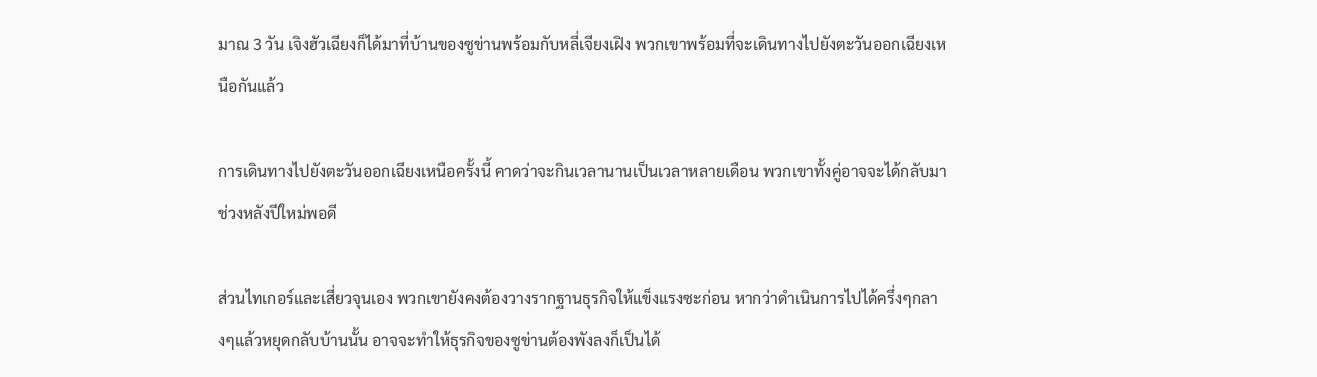มาณ 3 วัน เจิงฮัวเฉียงก็ได้มาที่บ้านของซูข่านพร้อมกับหลี่เจียงเฝิง พวกเขาพร้อมที่จะเดินทางไปยังตะวันออกเฉียงเหนือกันแล้ว

การเดินทางไปยังตะวันออกเฉียงเหนือครั้งนี้ คาดว่าจะกินเวลานานเป็นเวลาหลายเดือน พวกเขาทั้งคู่อาจจะได้กลับมาช่วงหลังปีใหม่พอดี

ส่วนไทเกอร์และเสี่ยวจุนเอง พวกเขายังคงต้องวางรากฐานธุรกิจให้แข็งแรงซะก่อน หากว่าดำเนินการไปได้ครึ่งๆกลางๆแล้วหยุดกลับบ้านนั้น อาจจะทำให้ธุรกิจของซูข่านต้องพังลงก็เป็นได้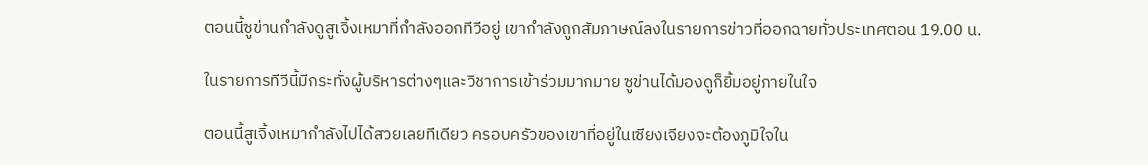ตอนนี้ซูข่านกำลังดูสูเจิ้งเหมาที่กำลังออกทีวีอยู่ เขากำลังถูกสัมภาษณ์ลงในรายการข่าวที่ออกฉายทั่วประเทศตอน 19.00 น.

ในรายการทีวีนี้มีกระทั่งผู้บริหารต่างๆและวิชาการเข้าร่วมมากมาย ซูข่านได้มองดูก็ยิ้มอยู่ภายในใจ

ตอนนี้สูเจิ้งเหมากำลังไปได้สวยเลยทีเดียว ครอบครัวของเขาที่อยู่ในเซียงเจียงจะต้องภูมิใจใน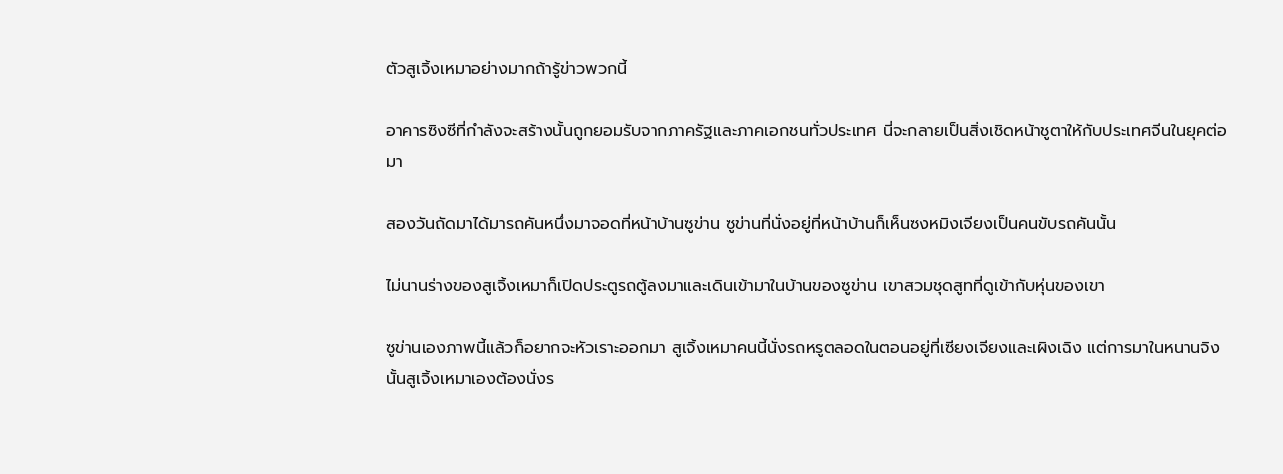ตัวสูเจิ้งเหมาอย่างมากถ้ารู้ข่าวพวกนี้

อาคารซิงซีที่กำลังจะสร้างนั้นถูกยอมรับจากภาครัฐและภาคเอกชนทั่วประเทศ นี่จะกลายเป็นสิ่งเชิดหน้าชูตาให้กับประเทศจีนในยุคต่อมา

สองวันถัดมาได้มารถคันหนึ่งมาจอดที่หน้าบ้านซูข่าน ซูข่านที่นั่งอยู่ที่หน้าบ้านก็เห็นซงหมิงเจียงเป็นคนขับรถคันนั้น

ไม่นานร่างของสูเจิ้งเหมาก็เปิดประตูรถตู้ลงมาและเดินเข้ามาในบ้านของซูข่าน เขาสวมชุดสูทที่ดูเข้ากับหุ่นของเขา

ซูข่านเองภาพนี้แล้วก็อยากจะหัวเราะออกมา สูเจิ้งเหมาคนนี้นั่งรถหรูตลอดในตอนอยู่ที่เซียงเจียงและเผิงเฉิง แต่การมาในหนานจิงนั้นสูเจิ้งเหมาเองต้องนั่งร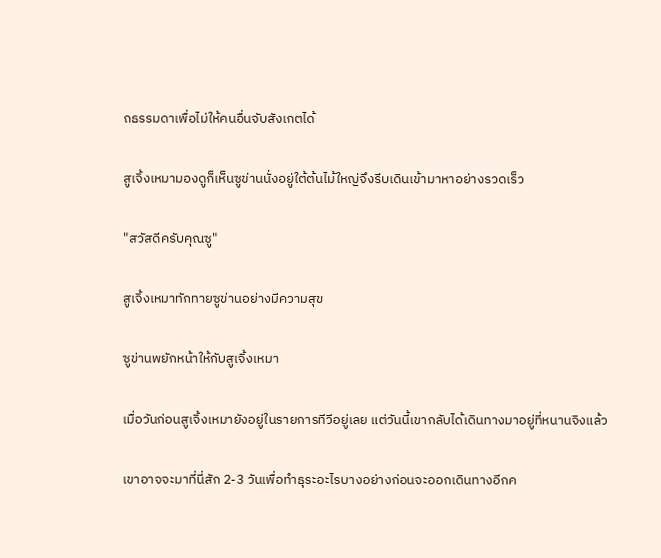ถธรรมดาเพื่อไม่ให้คนอื่นจับสังเกตได้

สูเจิ้งเหมามองดูก็เห็นซูข่านนั่งอยู่ใต้ต้นไม้ใหญ่จึงรีบเดินเข้ามาหาอย่างรวดเร็ว

"สวัสดีครับคุณซู"

สูเจิ้งเหมาทักทายซูข่านอย่างมีความสุข

ซูข่านพยักหน้าให้กับสูเจิ้งเหมา

เมื่อวันก่อนสูเจิ้งเหมายังอยู่ในรายการทีวีอยู่เลย แต่วันนี้เขากลับได้เดินทางมาอยู่ที่หนานจิงแล้ว

เขาอาจจะมาที่นี่สัก 2-3 วันเพื่อทำธุระอะไรบางอย่างก่อนจะออกเดินทางอีกค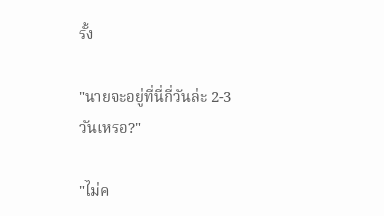รั้ง

"นายจะอยู่ที่นี่กี่วันล่ะ 2-3 วันเหรอ?"

"ไม่ค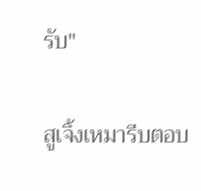รับ"

สูเจิ้งเหมารีบตอบ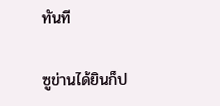ทันที

ซูข่านได้ยินก็ป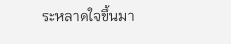ระหลาดใจขึ้นมา